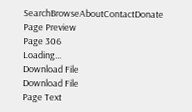SearchBrowseAboutContactDonate
Page Preview
Page 306
Loading...
Download File
Download File
Page Text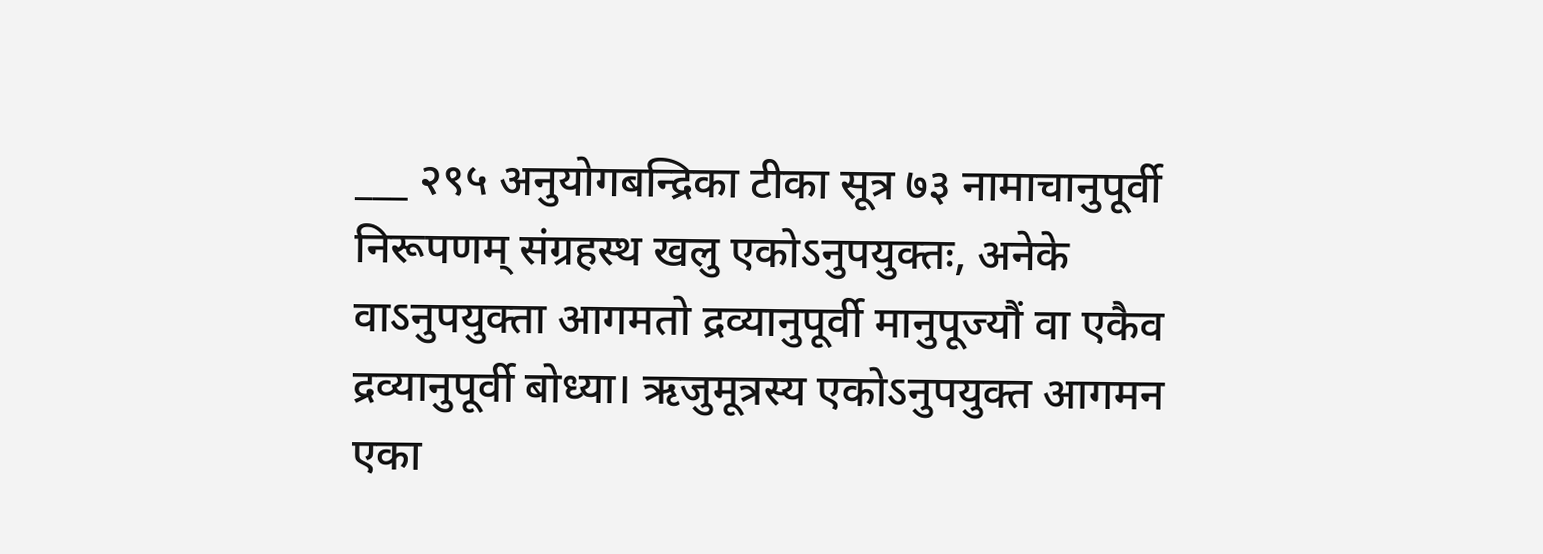___ २९५ अनुयोगबन्द्रिका टीका सूत्र ७३ नामाचानुपूर्वी निरूपणम् संग्रहस्थ खलु एकोऽनुपयुक्तः, अनेके वाऽनुपयुक्ता आगमतो द्रव्यानुपूर्वी मानुपूज्यौं वा एकैव द्रव्यानुपूर्वी बोध्या। ऋजुमूत्रस्य एकोऽनुपयुक्त आगमन एका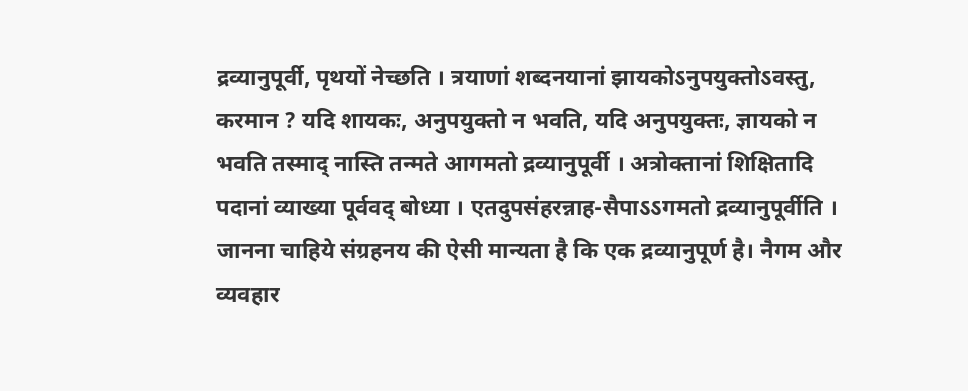द्रव्यानुपूर्वी, पृथयों नेच्छति । त्रयाणां शब्दनयानां झायकोऽनुपयुक्तोऽवस्तु, करमान ? यदि शायकः, अनुपयुक्तो न भवति, यदि अनुपयुक्तः, ज्ञायको न भवति तस्माद् नास्ति तन्मते आगमतो द्रव्यानुपूर्वी । अत्रोक्तानां शिक्षितादि पदानां व्याख्या पूर्ववद् बोध्या । एतदुपसंहरन्नाह-सैपाऽऽगमतो द्रव्यानुपूर्वीति । जानना चाहिये संग्रहनय की ऐसी मान्यता है कि एक द्रव्यानुपूर्ण है। नैगम और व्यवहार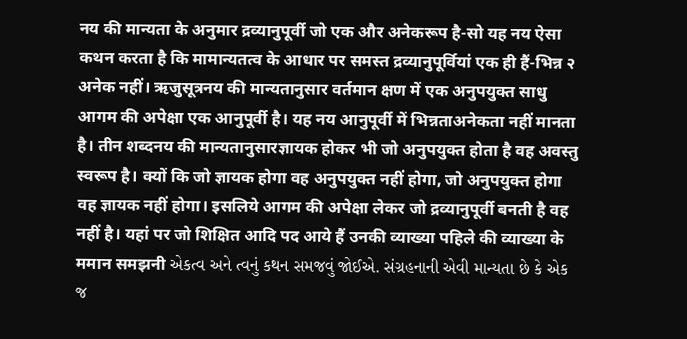नय की मान्यता के अनुमार द्रव्यानुपूर्वी जो एक और अनेकरूप है-सो यह नय ऐसा कथन करता है कि मामान्यतत्व के आधार पर समस्त द्रव्यानुपूर्वियां एक ही हैं-भिन्न २ अनेक नहीं। ऋजुसूत्रनय की मान्यतानुसार वर्तमान क्षण में एक अनुपयुक्त साधु आगम की अपेक्षा एक आनुपूर्वी है। यह नय आनुपूर्वी में भिन्नताअनेकता नहीं मानता है। तीन शब्दनय की मान्यतानुसारज्ञायक होकर भी जो अनुपयुक्त होता है वह अवस्तु स्वरूप है। क्यों कि जो ज्ञायक होगा वह अनुपयुक्त नहीं होगा, जो अनुपयुक्त होगा वह ज्ञायक नहीं होगा। इसलिये आगम की अपेक्षा लेकर जो द्रव्यानुपूर्वी बनती है वह नहीं है। यहां पर जो शिक्षित आदि पद आये हैं उनकी व्याख्या पहिले की व्याख्या के ममान समझनी એકત્વ અને ત્વનું કથન સમજવું જોઈએ. સંગ્રહનાની એવી માન્યતા છે કે એક જ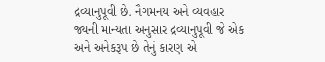દ્રવ્યાનુપૂવી છે. નૈગમનય અને વ્યવહાર જ્યની માન્યતા અનુસાર દ્રવ્યાનુપૂવી જે એક અને અનેકરૂપ છે તેનું કારણ એ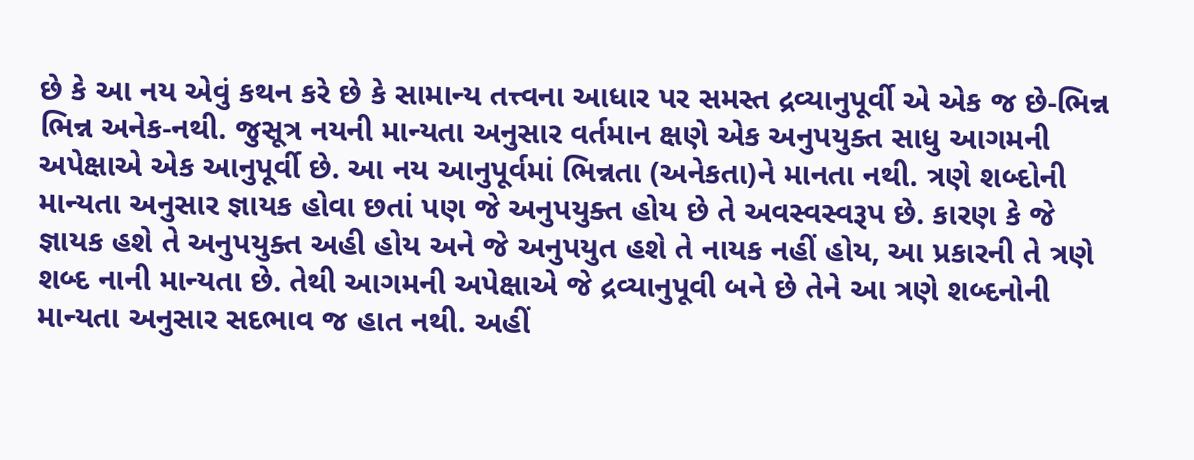છે કે આ નય એવું કથન કરે છે કે સામાન્ય તત્ત્વના આધાર પર સમસ્ત દ્રવ્યાનુપૂર્વી એ એક જ છે-ભિન્ન ભિન્ન અનેક-નથી. જુસૂત્ર નયની માન્યતા અનુસાર વર્તમાન ક્ષણે એક અનુપયુક્ત સાધુ આગમની અપેક્ષાએ એક આનુપૂર્વી છે. આ નય આનુપૂર્વમાં ભિન્નતા (અનેકતા)ને માનતા નથી. ત્રણે શબ્દોની માન્યતા અનુસાર જ્ઞાયક હોવા છતાં પણ જે અનુપયુક્ત હોય છે તે અવસ્વસ્વરૂપ છે. કારણ કે જે જ્ઞાયક હશે તે અનુપયુક્ત અહી હોય અને જે અનુપયુત હશે તે નાયક નહીં હોય, આ પ્રકારની તે ત્રણે શબ્દ નાની માન્યતા છે. તેથી આગમની અપેક્ષાએ જે દ્રવ્યાનુપૂવી બને છે તેને આ ત્રણે શબ્દનોની માન્યતા અનુસાર સદભાવ જ હાત નથી. અહીં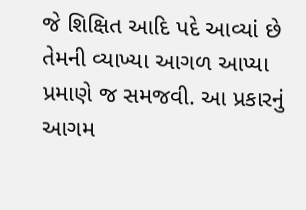જે શિક્ષિત આદિ પદે આવ્યાં છે તેમની વ્યાખ્યા આગળ આપ્યા પ્રમાણે જ સમજવી. આ પ્રકારનું આગમ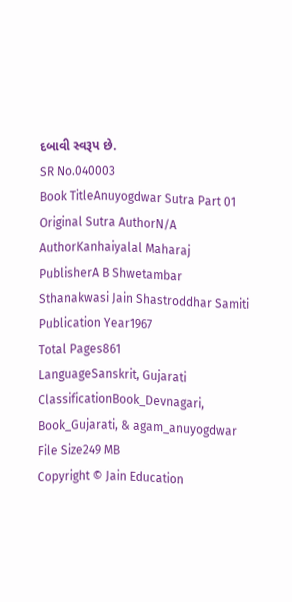દબાવી સ્વરૂપ છે.
SR No.040003
Book TitleAnuyogdwar Sutra Part 01
Original Sutra AuthorN/A
AuthorKanhaiyalal Maharaj
PublisherA B Shwetambar Sthanakwasi Jain Shastroddhar Samiti
Publication Year1967
Total Pages861
LanguageSanskrit, Gujarati
ClassificationBook_Devnagari, Book_Gujarati, & agam_anuyogdwar
File Size249 MB
Copyright © Jain Education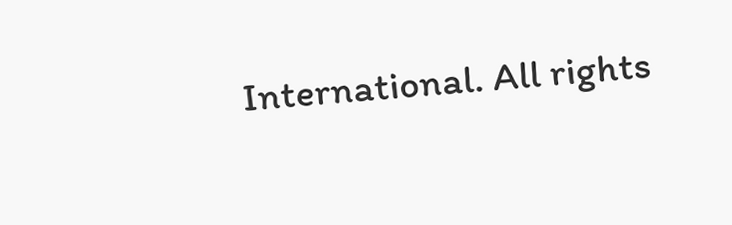International. All rights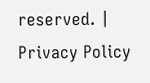reserved. | Privacy Policy